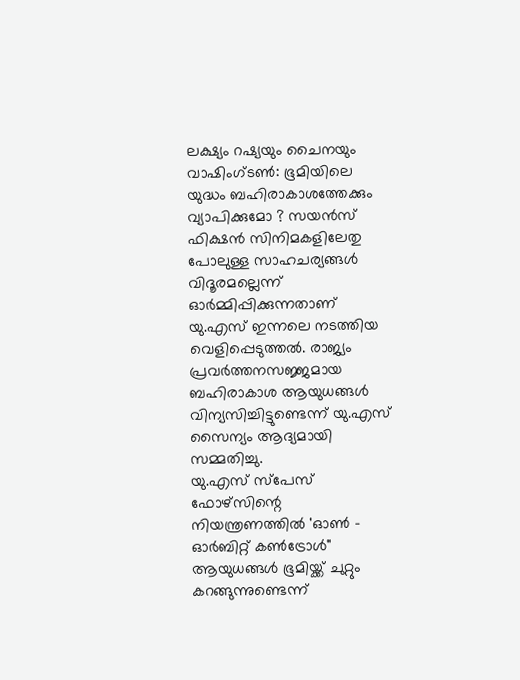ലക്ഷ്യം റഷ്യയും ചൈനയും
വാഷിംഗ്ടൺ: ഭൂമിയിലെ യുദ്ധം ബഹിരാകാശത്തേക്കും വ്യാപിക്കുമോ ? സയൻസ് ഫിക്ഷൻ സിനിമകളിലേതു പോലുള്ള സാഹചര്യങ്ങൾ വിദൂരമല്ലെന്ന് ഓർമ്മിപ്പിക്കുന്നതാണ് യു.എസ് ഇന്നലെ നടത്തിയ വെളിപ്പെടുത്തൽ. രാജ്യം പ്രവർത്തനസജ്ജമായ ബഹിരാകാശ ആയുധങ്ങൾ വിന്യസിച്ചിട്ടുണ്ടെന്ന് യു.എസ് സൈന്യം ആദ്യമായി സമ്മതിച്ചു.
യു.എസ് സ്പേസ് ഫോഴ്സിന്റെ നിയന്ത്രണത്തിൽ 'ഓൺ - ഓർബിറ്റ് കൺട്രോൾ" ആയുധങ്ങൾ ഭൂമിയ്ക്ക് ചുറ്റും കറങ്ങുന്നുണ്ടെന്ന്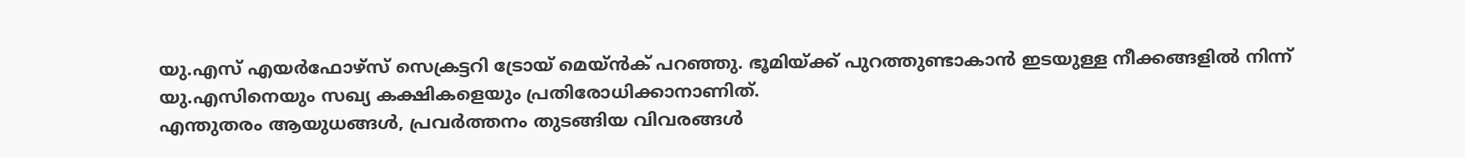യു.എസ് എയർഫോഴ്സ് സെക്രട്ടറി ട്രോയ് മെയ്ൻക് പറഞ്ഞു. ഭൂമിയ്ക്ക് പുറത്തുണ്ടാകാൻ ഇടയുള്ള നീക്കങ്ങളിൽ നിന്ന് യു.എസിനെയും സഖ്യ കക്ഷികളെയും പ്രതിരോധിക്കാനാണിത്.
എന്തുതരം ആയുധങ്ങൾ, പ്രവർത്തനം തുടങ്ങിയ വിവരങ്ങൾ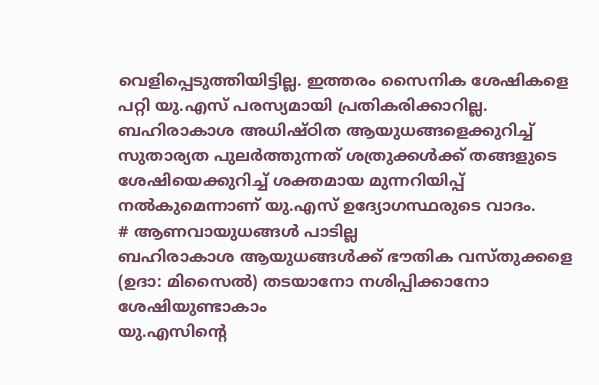വെളിപ്പെടുത്തിയിട്ടില്ല. ഇത്തരം സൈനിക ശേഷികളെ പറ്റി യു.എസ് പരസ്യമായി പ്രതികരിക്കാറില്ല. ബഹിരാകാശ അധിഷ്ഠിത ആയുധങ്ങളെക്കുറിച്ച് സുതാര്യത പുലർത്തുന്നത് ശത്രുക്കൾക്ക് തങ്ങളുടെ ശേഷിയെക്കുറിച്ച് ശക്തമായ മുന്നറിയിപ്പ് നൽകുമെന്നാണ് യു.എസ് ഉദ്യോഗസ്ഥരുടെ വാദം.
# ആണവായുധങ്ങൾ പാടില്ല
ബഹിരാകാശ ആയുധങ്ങൾക്ക് ഭൗതിക വസ്തുക്കളെ (ഉദാ: മിസൈൽ) തടയാനോ നശിപ്പിക്കാനോ ശേഷിയുണ്ടാകാം
യു.എസിന്റെ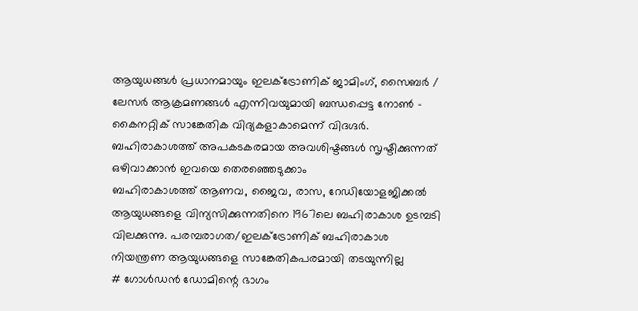ആയുധങ്ങൾ പ്രധാനമായും ഇലക്ട്രോണിക് ജാമിംഗ്, സൈബർ / ലേസർ ആക്രമണങ്ങൾ എന്നിവയുമായി ബന്ധപ്പെട്ട നോൺ - കൈനറ്റിക് സാങ്കേതിക വിദ്യകളാകാമെന്ന് വിദഗ്ദർ. ബഹിരാകാശത്ത് അപകടകരമായ അവശിഷ്ടങ്ങൾ സൃഷ്ടിക്കുന്നത് ഒഴിവാക്കാൻ ഇവയെ തെരഞ്ഞെടുക്കാം
ബഹിരാകാശത്ത് ആണവ, ജൈവ, രാസ, റേഡിയോളജിക്കൽ ആയുധങ്ങളെ വിന്യസിക്കുന്നതിനെ 1967ലെ ബഹിരാകാശ ഉടമ്പടി വിലക്കുന്നു. പരമ്പരാഗത/ഇലക്ട്രോണിക് ബഹിരാകാശ നിയന്ത്രണ ആയുധങ്ങളെ സാങ്കേതികപരമായി തടയുന്നില്ല
# ഗോൾഡൻ ഡോമിന്റെ ഭാഗം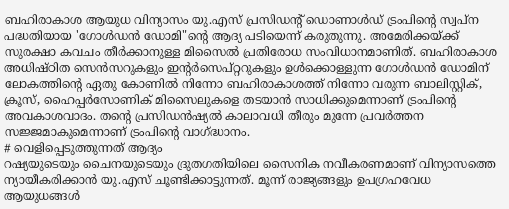ബഹിരാകാശ ആയുധ വിന്യാസം യു.എസ് പ്രസിഡന്റ് ഡൊണാൾഡ് ട്രംപിന്റെ സ്വപ്ന പദ്ധതിയായ 'ഗോൾഡൻ ഡോമി"ന്റെ ആദ്യ പടിയെന്ന് കരുതുന്നു. അമേരിക്കയ്ക്ക് സുരക്ഷാ കവചം തീർക്കാനുള്ള മിസൈൽ പ്രതിരോധ സംവിധാനമാണിത്. ബഹിരാകാശ അധിഷ്ഠിത സെൻസറുകളും ഇന്റർസെപ്റ്ററുകളും ഉൾക്കൊള്ളുന്ന ഗോൾഡൻ ഡോമിന് ലോകത്തിന്റെ ഏതു കോണിൽ നിന്നോ ബഹിരാകാശത്ത് നിന്നോ വരുന്ന ബാലിസ്റ്റിക്, ക്രൂസ്, ഹൈപ്പർസോണിക് മിസൈലുകളെ തടയാൻ സാധിക്കുമെന്നാണ് ട്രംപിന്റെ അവകാശവാദം. തന്റെ പ്രസിഡൻഷ്യൽ കാലാവധി തീരും മുന്നേ പ്രവർത്തന സജ്ജമാകുമെന്നാണ് ട്രംപിന്റെ വാഗ്ദ്ധാനം.
# വെളിപ്പെടുത്തുന്നത് ആദ്യം
റഷ്യയുടെയും ചൈനയുടെയും ദ്രുതഗതിയിലെ സൈനിക നവീകരണമാണ് വിന്യാസത്തെ ന്യായീകരിക്കാൻ യു.എസ് ചൂണ്ടിക്കാട്ടുന്നത്. മൂന്ന് രാജ്യങ്ങളും ഉപഗ്രഹവേധ ആയുധങ്ങൾ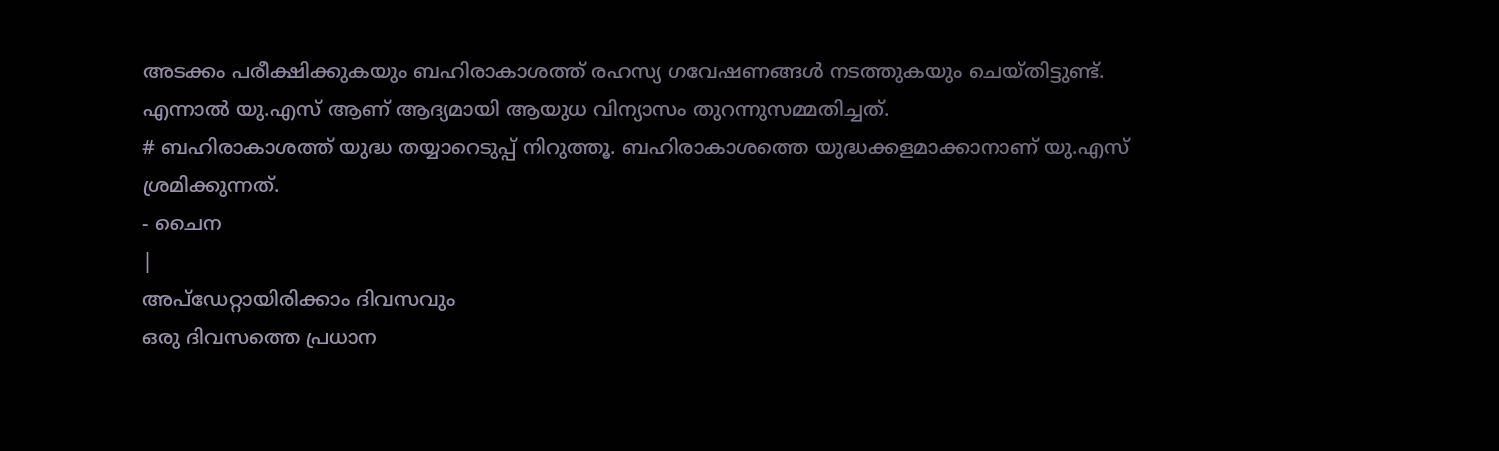അടക്കം പരീക്ഷിക്കുകയും ബഹിരാകാശത്ത് രഹസ്യ ഗവേഷണങ്ങൾ നടത്തുകയും ചെയ്തിട്ടുണ്ട്. എന്നാൽ യു.എസ് ആണ് ആദ്യമായി ആയുധ വിന്യാസം തുറന്നുസമ്മതിച്ചത്.
# ബഹിരാകാശത്ത് യുദ്ധ തയ്യാറെടുപ്പ് നിറുത്തൂ. ബഹിരാകാശത്തെ യുദ്ധക്കളമാക്കാനാണ് യു.എസ് ശ്രമിക്കുന്നത്.
- ചൈന
|
അപ്ഡേറ്റായിരിക്കാം ദിവസവും
ഒരു ദിവസത്തെ പ്രധാന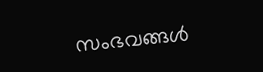സംഭവങ്ങൾ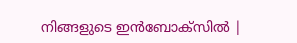നിങ്ങളുടെ ഇൻബോക്സിൽ |